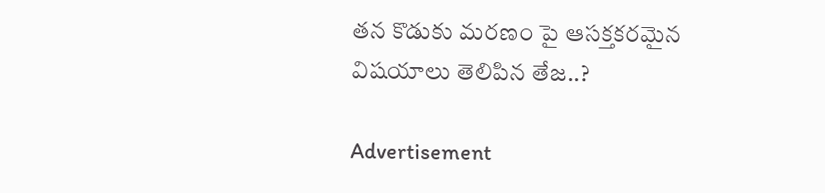తన కొడుకు మరణం పై ఆసక్తకరమైన విషయాలు తెలిపిన తేజ..?

Advertisement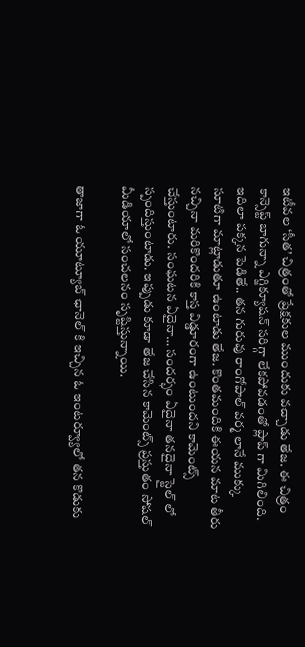ఇటీవల ‘సీత’ చిత్రంతో ప్రేక్షకుల ముందుకు వచ్చాడు తేజ. ఈ చిత్రం కాన్సెప్ట్ బాగున్నా ఎగ్జిక్యూషన్ సరిగ్గా లేకపోవడంతో ప్లాప్ గా మిగిలింది. ఇదిలా పక్కన పెడితే.. తన గురువు రాంగోపాల్ వర్మ లానే ముక్కు సూటిగా మాట్లాడుతూ ఉంటాడు తేజ. కొంతమందికి ఈయన మాట తీరు నచ్చినా మరికొందరికి కాస్త విడ్డూరంగా ఉంటుందని కామెంట్స్ చేస్తుంటారు. సంఘటన ఏదైనా… సందర్భం ఏదైనా తనదైనా స్టైల్ లో స్పందిస్తుంటాడు. ఇప్పుడు కూడా తేజ చేసిన కామెంట్స్ ప్రస్తుతం సోషల్ మీడియాలో సంచలనం సృష్టిస్తున్నాయి.

తాజాగా ఓ యూట్యూబ్ ఛానెల్ కి ఇచ్చిన ఓ ఇంటర్వ్యూలో తన కొడుకు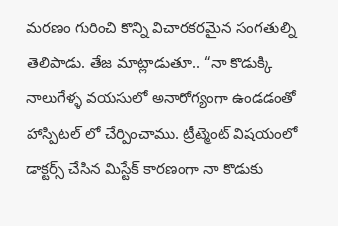మరణం గురించి కొన్ని విచారకరమైన సంగతుల్ని తెలిపాడు. తేజ మాట్లాడుతూ.. “నా కొడుక్కి నాలుగేళ్ళ వయసులో అనారోగ్యంగా ఉండడంతో హాస్పిటల్ లో చేర్పించాము. ట్రీట్మెంట్ విషయంలో డాక్టర్స్ చేసిన మిస్టేక్ కారణంగా నా కొడుకు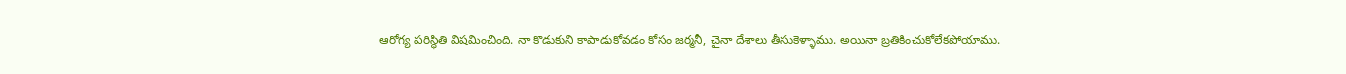ఆరోగ్య పరిస్థితి విషమించింది. నా కొడుకుని కాపాడుకోవడం కోసం జర్మనీ, చైనా దేశాలు తీసుకెళ్ళాము. అయినా బ్రతికించుకోలేకపోయాము.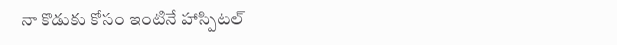నా కొడుకు కోసం ఇంటినే హాస్పిటల్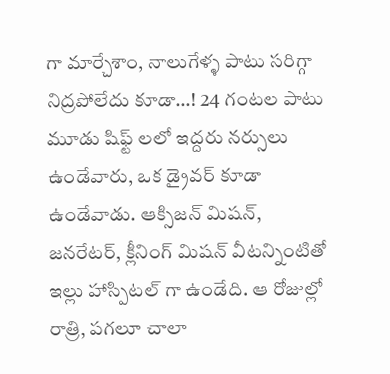గా మార్చేశాం, నాలుగేళ్ళ పాటు సరిగ్గా నిద్రపోలేదు కూడా…! 24 గంటల పాటు మూడు షిఫ్ట్ లలో ఇద్దరు నర్సులు ఉండేవారు, ఒక డ్రైవర్ కూడా ఉండేవాడు. ఆక్సిజన్ మిషన్, జనరేటర్, క్లీనింగ్ మిషన్ వీటన్నింటితో ఇల్లు హాస్పిటల్ గా ఉండేది. ఆ రోజుల్లో రాత్రి, పగలూ చాలా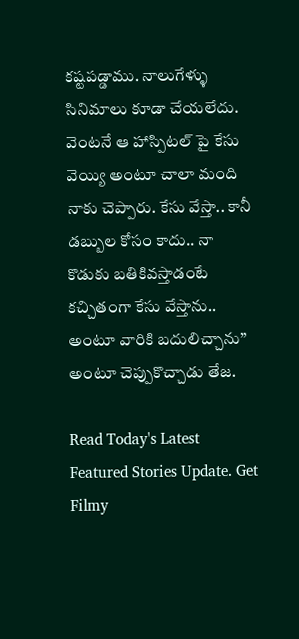కష్టపడ్డాము. నాలుగేళ్ళు సినిమాలు కూడా చేయలేదు. వెంటనే ఆ హాస్పిటల్ పై కేసు వెయ్యి అంటూ చాలా మంది నాకు చెప్పారు. కేసు వేస్తా.. కానీ డబ్బుల కోసం కాదు.. నా కొడుకు బతికివస్తాడంటే కచ్చితంగా కేసు వేస్తాను.. అంటూ వారికి బదులిచ్చాను” అంటూ చెప్పుకొచ్చాడు తేజ.

Read Today's Latest Featured Stories Update. Get Filmy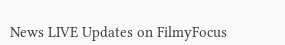News LIVE Updates on FilmyFocus